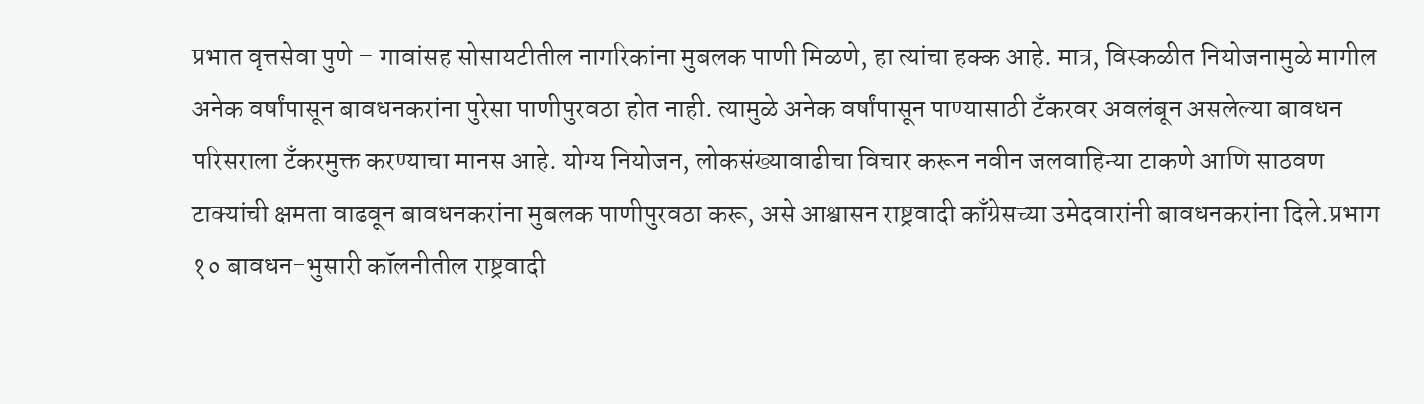प्रभात वृत्तसेवा पुणे – गावांसह सोसायटीतील नागरिकांना मुबलक पाणी मिळणे, हा त्यांचा हक्क आहे. मात्र, विस्कळीत नियोजनामुळे मागील अनेक वर्षांपासून बावधनकरांना पुरेसा पाणीपुरवठा होत नाही. त्यामुळे अनेक वर्षांपासून पाण्यासाठी टँकरवर अवलंबून असलेल्या बावधन परिसराला टँकरमुक्त करण्याचा मानस आहे. योग्य नियोजन, लोकसंख्यावाढीचा विचार करून नवीन जलवाहिन्या टाकणे आणि साठवण टाक्यांची क्षमता वाढवून बावधनकरांना मुबलक पाणीपुरवठा करू, असे आश्वासन राष्ट्रवादी काँग्रेसच्या उमेदवारांनी बावधनकरांना दिले.प्रभाग १० बावधन-भुसारी कॉलनीतील राष्ट्रवादी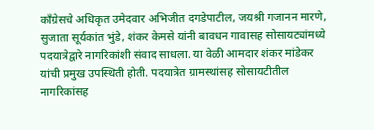काँग्रेसचे अधिकृत उमेदवार अभिजीत दगडेपाटील, जयश्री गजानन मारणे, सुजाता सूर्यकांत भुंडे, शंकर केमसे यांनी बावधन गावासह सोसायट्यांमध्ये पदयात्रेद्वारे नागरिकांशी संवाद साधला. या वेळी आमदार शंकर मांडेकर यांची प्रमुख उपस्थिती होती. पदयात्रेत ग्रामस्थांसह सोसायटीतील नागरिकांसह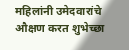महिलांनी उमेदवारांचे औक्षण करत शुभेच्छा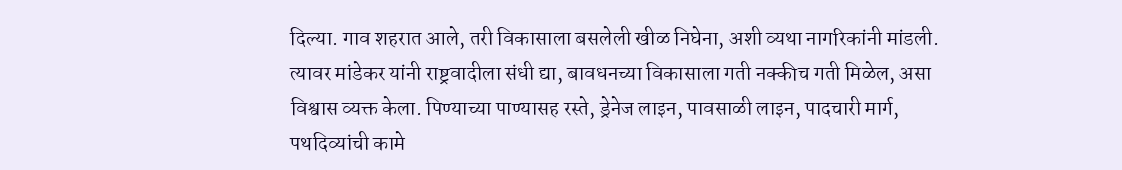दिल्या. गाव शहरात आले, तरी विकासाला बसलेली खीळ निघेना, अशी व्यथा नागरिकांनी मांडली. त्यावर मांडेकर यांनी राष्ट्रवादीला संधी द्या, बावधनच्या विकासाला गती नक्कीच गती मिळेल, असा विश्वास व्यक्त केला. पिण्याच्या पाण्यासह रस्ते, ड्रेनेज लाइन, पावसाळी लाइन, पादचारी मार्ग, पथदिव्यांची कामे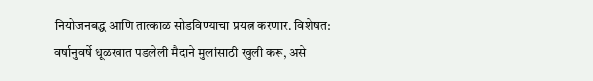नियोजनबद्ध आणि तात्काळ सोडविण्याचा प्रयत्न करणार. विशेषत: वर्षानुवर्षे धूळखात पडलेली मैदाने मुलांसाठी खुली करू, असे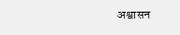अश्वासन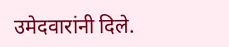उमेदवारांनी दिले.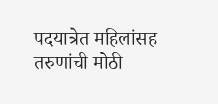पदयात्रेत महिलांसह तरुणांची मोठी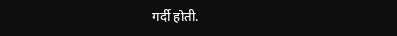गर्दी होती.